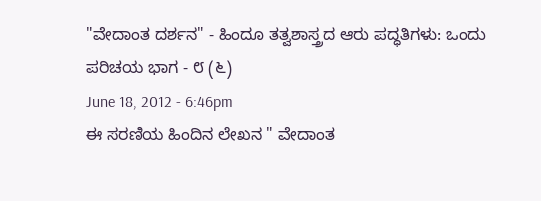"ವೇದಾಂತ ದರ್ಶನ" - ಹಿಂದೂ ತತ್ವಶಾಸ್ತ್ರದ ಆರು ಪದ್ಧತಿಗಳು: ಒಂದು ಪರಿಚಯ ಭಾಗ - ೮ (೬)
June 18, 2012 - 6:46pm
ಈ ಸರಣಿಯ ಹಿಂದಿನ ಲೇಖನ " ವೇದಾಂತ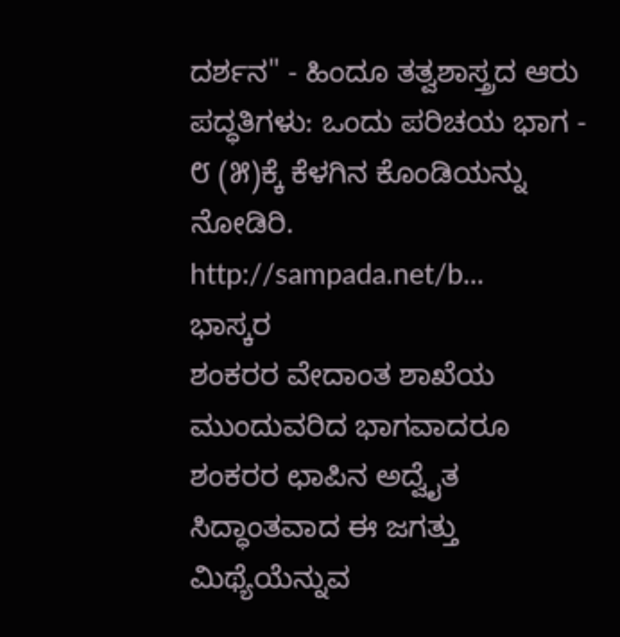ದರ್ಶನ" - ಹಿಂದೂ ತತ್ವಶಾಸ್ತ್ರದ ಆರು ಪದ್ಧತಿಗಳು: ಒಂದು ಪರಿಚಯ ಭಾಗ - ೮ (೫)ಕ್ಕೆ ಕೆಳಗಿನ ಕೊಂಡಿಯನ್ನು ನೋಡಿರಿ.
http://sampada.net/b...
ಭಾಸ್ಕರ
ಶಂಕರರ ವೇದಾಂತ ಶಾಖೆಯ ಮುಂದುವರಿದ ಭಾಗವಾದರೂ ಶಂಕರರ ಛಾಪಿನ ಅದ್ವೈತ ಸಿದ್ಧಾಂತವಾದ ಈ ಜಗತ್ತು ಮಿಥ್ಯೆಯೆನ್ನುವ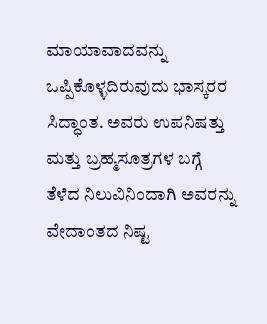ಮಾಯಾವಾದವನ್ನು ಒಪ್ಪಿಕೊಳ್ಳದಿರುವುದು ಭಾಸ್ಕರರ ಸಿದ್ಧಾಂತ. ಅವರು ಉಪನಿಷತ್ತು ಮತ್ತು ಬ್ರಹ್ಮಸೂತ್ರಗಳ ಬಗ್ಗೆ ತೆಳೆದ ನಿಲುವಿನಿಂದಾಗಿ ಅವರನ್ನು ವೇದಾಂತದ ನಿಷ್ಟ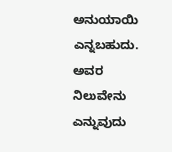ಅನುಯಾಯಿ ಎನ್ನಬಹುದು. ಅವರ ನಿಲುವೇನು ಎನ್ನುವುದು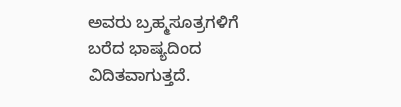ಅವರು ಬ್ರಹ್ಮಸೂತ್ರಗಳಿಗೆ ಬರೆದ ಭಾಷ್ಯದಿಂದ ವಿದಿತವಾಗುತ್ತದೆ.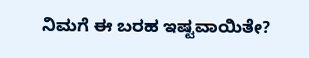ನಿಮಗೆ ಈ ಬರಹ ಇಷ್ಟವಾಯಿತೇ?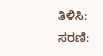ತಿಳಿಸಿ:
ಸರಣಿ: